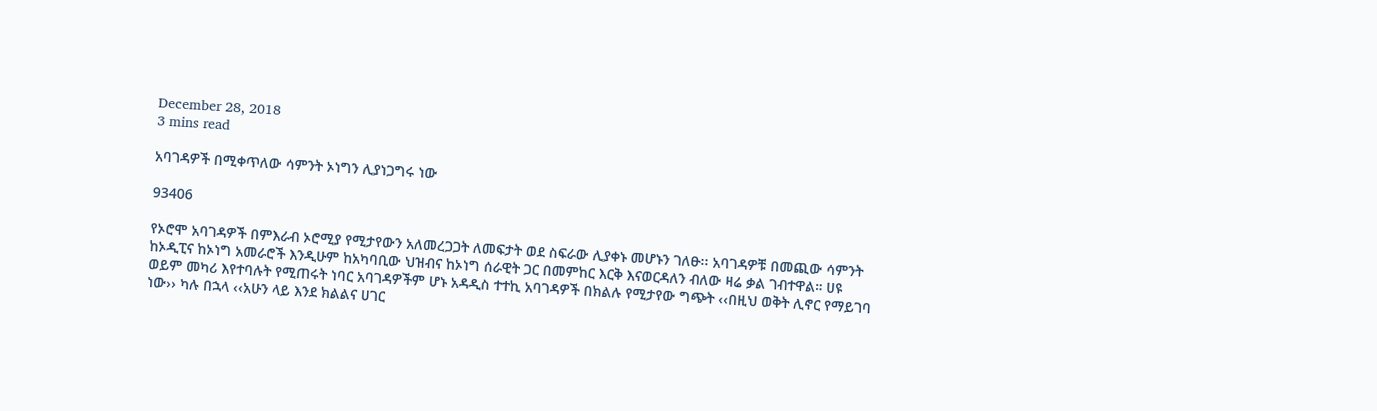December 28, 2018
3 mins read

አባገዳዎች በሚቀጥለው ሳምንት ኦነግን ሊያነጋግሩ ነው

93406

የኦሮሞ አባገዳዎች በምእራብ ኦሮሚያ የሚታየውን አለመረጋጋት ለመፍታት ወደ ስፍራው ሊያቀኑ መሆኑን ገለፁ፡፡ አባገዳዎቹ በመጪው ሳምንት ከኦዲፒና ከኦነግ አመራሮች እንዲሁም ከአካባቢው ህዝብና ከኦነግ ሰራዊት ጋር በመምከር እርቅ እናወርዳለን ብለው ዛሬ ቃል ገብተዋል። ሀዩ ወይም መካሪ እየተባሉት የሚጠሩት ነባር አባገዳዎችም ሆኑ አዳዲስ ተተኪ አባገዳዎች በክልሉ የሚታየው ግጭት ‹‹በዚህ ወቅት ሊኖር የማይገባ ነው›› ካሉ በኋላ ‹‹አሁን ላይ እንደ ክልልና ሀገር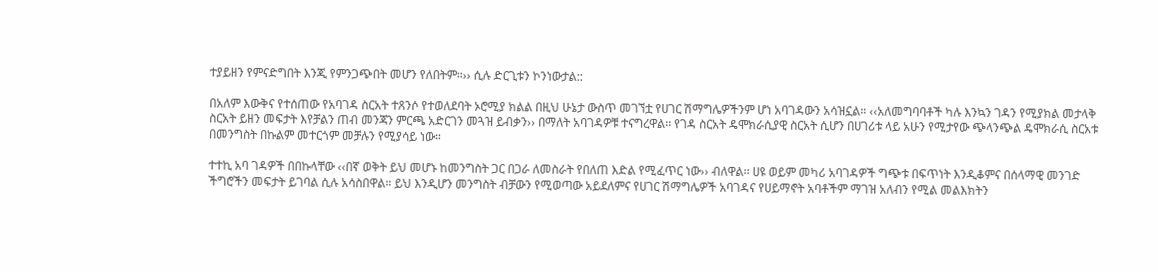ተያይዘን የምናድግበት እንጂ የምንጋጭበት መሆን የለበትም።›› ሲሉ ድርጊቱን ኮንነውታል::

በአለም እውቅና የተሰጠው የአባገዳ ስርአት ተጸንሶ የተወለደባት ኦሮሚያ ክልል በዚህ ሁኔታ ውስጥ መገኘቷ የሀገር ሽማግሌዎችንም ሆነ አባገዳውን አሳዝኗል። ‹‹አለመግባባቶች ካሉ እንኳን ገዳን የሚያክል መታላቅ ስርአት ይዘን መፍታት እየቻልን ጠብ መንጃን ምርጫ አድርገን መጓዝ ይብቃን›› በማለት አባገዳዎቹ ተናግረዋል፡፡ የገዳ ስርአት ዴሞክራሲያዊ ስርአት ሲሆን በሀገሪቱ ላይ አሁን የሚታየው ጭላንጭል ዴሞክራሲ ስርአቱ በመንግስት በኩልም መተርጎም መቻሉን የሚያሳይ ነው።

ተተኪ አባ ገዳዎች በበኩላቸው ‹‹በኛ ወቅት ይህ መሆኑ ከመንግስት ጋር በጋራ ለመስራት የበለጠ እድል የሚፈጥር ነው›› ብለዋል፡፡ ሀዩ ወይም መካሪ አባገዳዎች ግጭቱ በፍጥነት እንዲቆምና በሰላማዊ መንገድ ችግሮችን መፍታት ይገባል ሲሉ አሳስበዋል። ይህ እንዲሆን መንግስት ብቻውን የሚወጣው አይደለምና የሀገር ሽማግሌዎች አባገዳና የሀይማኖት አባቶችም ማገዝ አለብን የሚል መልእክትን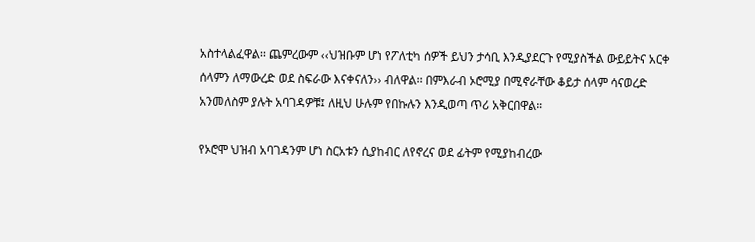አስተላልፈዋል፡፡ ጨምረውም ‹‹ህዝቡም ሆነ የፖለቲካ ሰዎች ይህን ታሳቢ እንዲያደርጉ የሚያስችል ውይይትና አርቀ ሰላምን ለማውረድ ወደ ስፍራው እናቀናለን›› ብለዋል፡፡ በምእራብ ኦሮሚያ በሚኖራቸው ቆይታ ሰላም ሳናወረድ አንመለስም ያሉት አባገዳዎቹ፤ ለዚህ ሁሉም የበኩሉን እንዲወጣ ጥሪ አቅርበዋል።

የኦሮሞ ህዝብ አባገዳንም ሆነ ስርአቱን ሲያከብር ለየኖረና ወደ ፊትም የሚያከብረው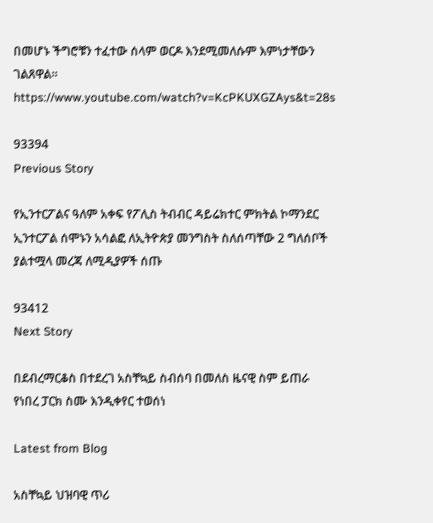በመሆኑ ችግሮቹን ተፈተው ሰላም ወርዶ እንደሚመለሱም እምነታቸውን ገልጸዋል።
https://www.youtube.com/watch?v=KcPKUXGZAys&t=28s

93394
Previous Story

የኢንተርፖልና ዓለም አቀፍ የፖሊስ ትብብር ዳይሬክተር ምክትል ኮማንደር ኢንተርፖል ሰሞኑን አሳልፎ ለኢትዮጵያ መንግስት ስለሰጣቸው 2 ግለሰቦች ያልተሟላ መረጃ ለሚዲያዎች ሰጡ

93412
Next Story

በደብረማርቆስ በተደረገ አስቸኳይ ስብሰባ በመለስ ዜናዊ ስም ይጠራ የነበረ ፓርክ ስሙ እንዲቀየር ተወሰነ

Latest from Blog

አስቸኳይ ህዝባዊ ጥሪ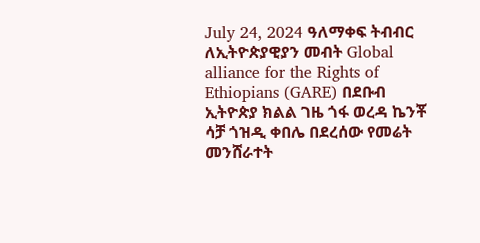July 24, 2024 ዓለማቀፍ ትብብር ለኢትዮጵያዊያን መብት Global alliance for the Rights of Ethiopians (GARE) በደቡብ ኢትዮጵያ ክልል ገዜ ጎፋ ወረዳ ኬንቾ ሳቻ ጎዝዲ ቀበሌ በደረሰው የመሬት መንሸራተት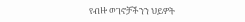የብዙ ወገኖቻችንን ህይዎት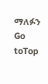ማለፉን
Go toTop